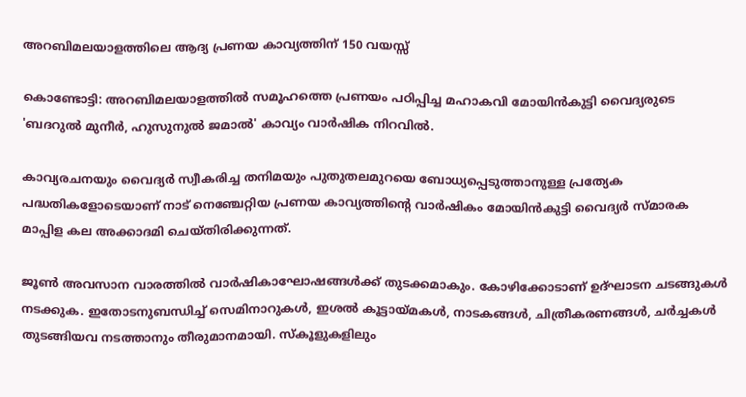അറബിമലയാളത്തിലെ ആദ്യ പ്രണയ കാവ്യത്തിന് 150 വയസ്സ്

കൊണ്ടോട്ടി: അറബിമലയാളത്തില്‍ സമൂഹത്തെ പ്രണയം പഠിപ്പിച്ച മഹാകവി മോയിന്‍കുട്ടി വൈദ്യരുടെ 'ബദറുല്‍ മുനീര്‍, ഹുസുനുല്‍ ജമാല്‍' കാവ്യം വാർഷിക നിറവിൽ.

കാവ്യരചനയും വൈദ്യര്‍ സ്വീകരിച്ച തനിമയും പുതുതലമുറയെ ബോധ്യപ്പെടുത്താനുള്ള പ്രത്യേക പദ്ധതികളോടെയാണ് നാട് നെഞ്ചേറ്റിയ പ്രണയ കാവ്യത്തിന്റെ വാര്‍ഷികം മോയിന്‍കുട്ടി വൈദ്യര്‍ സ്മാരക മാപ്പിള കല അക്കാദമി ചെയ്തിരിക്കുന്നത്.

ജൂണ്‍ അവസാന വാരത്തില്‍ വാര്‍ഷികാഘോഷങ്ങള്‍ക്ക് തുടക്കമാകും. കോഴിക്കോടാണ് ഉദ്ഘാടന ചടങ്ങുകള്‍ നടക്കുക. ഇതോടനുബന്ധിച്ച് സെമിനാറുകള്‍, ഇശല്‍ കൂട്ടായ്മകള്‍, നാടകങ്ങള്‍, ചിത്രീകരണങ്ങള്‍, ചര്‍ച്ചകള്‍ തുടങ്ങിയവ നടത്താനും തീരുമാനമായി. സ്കൂളുകളിലും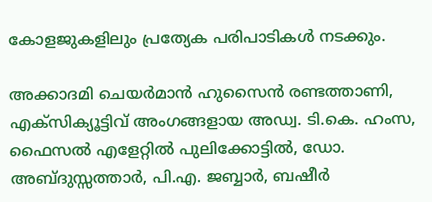കോളജുകളിലും പ്രത്യേക പരിപാടികള്‍ നടക്കും.

അക്കാദമി ചെയര്‍മാന്‍ ഹുസൈന്‍ രണ്ടത്താണി, എക്‌സിക്യൂട്ടിവ് അംഗങ്ങളായ അഡ്വ. ടി.കെ. ഹംസ, ഫൈസല്‍ എളേറ്റില്‍ പുലിക്കോട്ടില്‍, ഡോ. അബ്ദുസ്സത്താര്‍, പി.എ. ജബ്ബാര്‍, ബഷീര്‍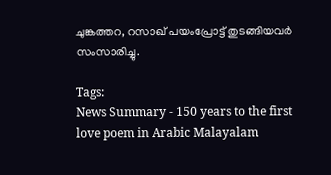ചുങ്കത്തറ, റസാഖ് പയംപ്രോട്ട് തുടങ്ങിയവര്‍ സംസാരിച്ചു.

Tags:
News Summary - 150 years to the first love poem in Arabic Malayalam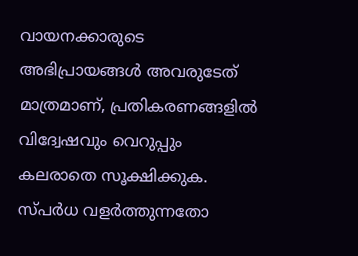വായനക്കാരുടെ അഭിപ്രായങ്ങള്‍ അവരുടേത് മാത്രമാണ്, പ്രതികരണങ്ങളിൽ വിദ്വേഷവും വെറുപ്പും കലരാതെ സൂക്ഷിക്കുക. സ്പർധ വളർത്തുന്നതോ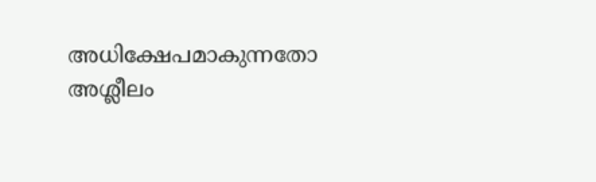അധിക്ഷേപമാകുന്നതോ അശ്ലീലം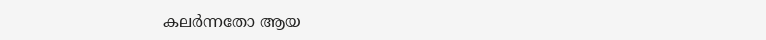കലർന്നതോ ആയ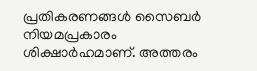പ്രതികരണങ്ങൾ സൈബർ നിയമപ്രകാരം ശിക്ഷാർഹമാണ്. അത്തരം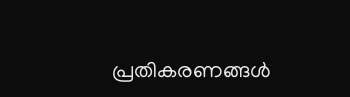പ്രതികരണങ്ങൾ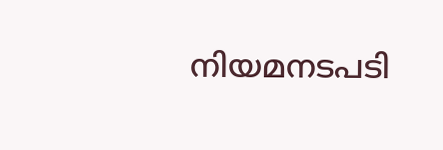നിയമനടപടി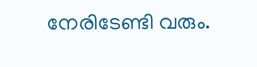നേരിടേണ്ടി വരും.